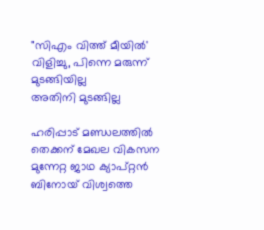"സിഎം വിത്ത് മീയിൽ' വിളിച്ചു, പിന്നെ മരുന്ന് മുടങ്ങിയില്ല
അതിനി മുടങ്ങില്ല

ഹരിപ്പാട് മണ്ഡലത്തിൽ തെക്കന് മേഖല വികസന മുന്നേറ്റ ജാഥ ക്യാപ്റ്റൻ ബിനോയ് വിശ്വത്തെ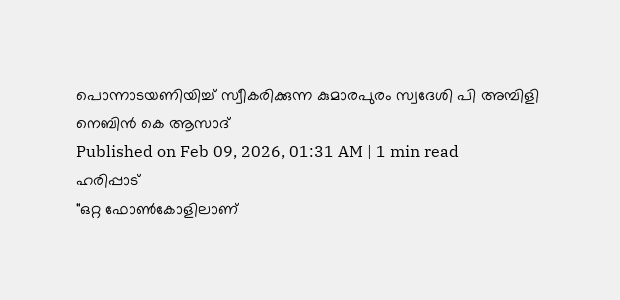പൊന്നാടയണിയിച്ച് സ്വീകരിക്കുന്ന കുമാരപുരം സ്വദേശി പി അമ്പിളി
നെബിൻ കെ ആസാദ്
Published on Feb 09, 2026, 01:31 AM | 1 min read
ഹരിപ്പാട്
"ഒറ്റ ഫോൺകോളിലാണ്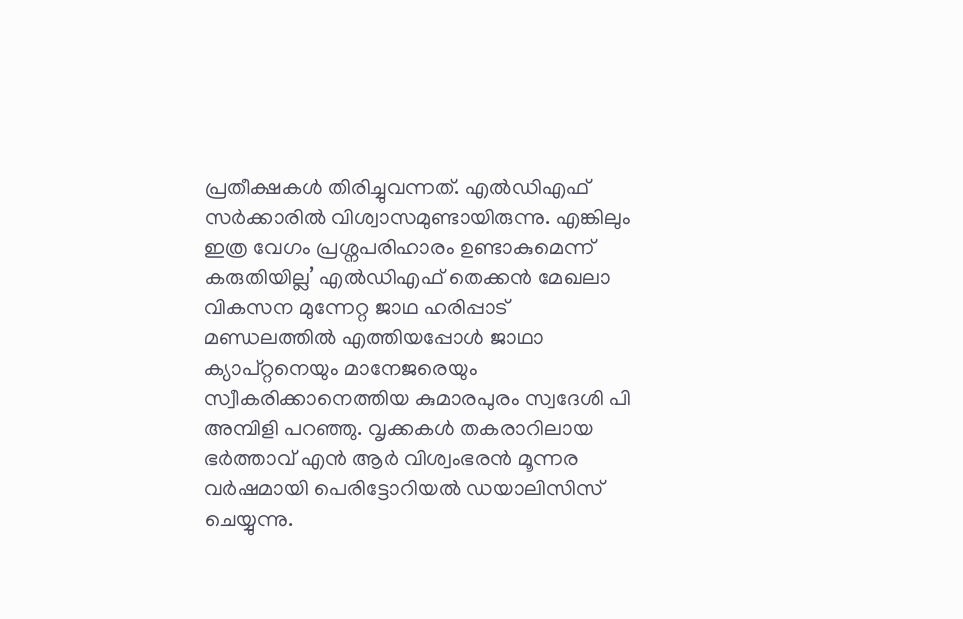പ്രതീക്ഷകൾ തിരിച്ചുവന്നത്. എൽഡിഎഫ് സർക്കാരിൽ വിശ്വാസമുണ്ടായിരുന്നു. എങ്കിലും ഇത്ര വേഗം പ്രശ്നപരിഹാരം ഉണ്ടാകുമെന്ന് കരുതിയില്ല’ എൽഡിഎഫ് തെക്കൻ മേഖലാ വികസന മുന്നേറ്റ ജാഥ ഹരിപ്പാട് മണ്ഡലത്തിൽ എത്തിയപ്പോൾ ജാഥാ ക്യാപ്റ്റനെയും മാനേജരെയും സ്വീകരിക്കാനെത്തിയ കുമാരപുരം സ്വദേശി പി അമ്പിളി പറഞ്ഞു. വൃക്കകൾ തകരാറിലായ ഭർത്താവ് എൻ ആർ വിശ്വംഭരൻ മൂന്നര വർഷമായി പെരിട്ടോറിയൽ ഡയാലിസിസ് ചെയ്യുന്നു.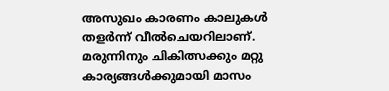അസുഖം കാരണം കാലുകൾ തളർന്ന് വീൽചെയറിലാണ്. മരുന്നിനും ചികിത്സക്കും മറ്റു കാര്യങ്ങൾക്കുമായി മാസം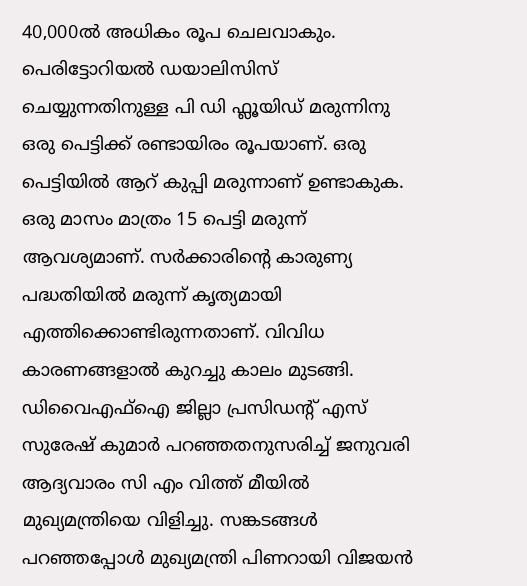40,000ൽ അധികം രൂപ ചെലവാകും. പെരിട്ടോറിയൽ ഡയാലിസിസ് ചെയ്യുന്നതിനുള്ള പി ഡി ഫ്ലൂയിഡ് മരുന്നിനു ഒരു പെട്ടിക്ക് രണ്ടായിരം രൂപയാണ്. ഒരു പെട്ടിയിൽ ആറ് കുപ്പി മരുന്നാണ് ഉണ്ടാകുക. ഒരു മാസം മാത്രം 15 പെട്ടി മരുന്ന് ആവശ്യമാണ്. സർക്കാരിന്റെ കാരുണ്യ പദ്ധതിയിൽ മരുന്ന് കൃത്യമായി എത്തിക്കൊണ്ടിരുന്നതാണ്. വിവിധ കാരണങ്ങളാൽ കുറച്ചു കാലം മുടങ്ങി. ഡിവൈഎഫ്ഐ ജില്ലാ പ്രസിഡന്റ് എസ് സുരേഷ് കുമാർ പറഞ്ഞതനുസരിച്ച് ജനുവരി ആദ്യവാരം സി എം വിത്ത് മീയിൽ മുഖ്യമന്ത്രിയെ വിളിച്ചു. സങ്കടങ്ങൾ പറഞ്ഞപ്പോൾ മുഖ്യമന്ത്രി പിണറായി വിജയൻ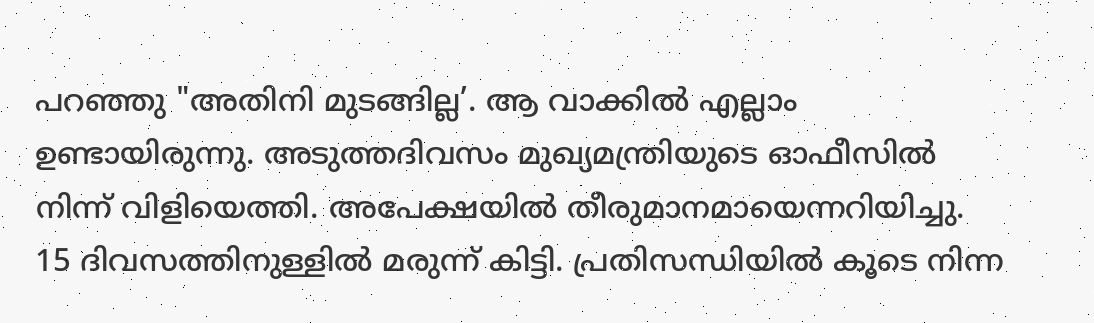പറഞ്ഞു "അതിനി മുടങ്ങില്ല’. ആ വാക്കിൽ എല്ലാം ഉണ്ടായിരുന്നു. അടുത്തദിവസം മുഖ്യമന്ത്രിയുടെ ഓഫീസിൽ നിന്ന് വിളിയെത്തി. അപേക്ഷയിൽ തീരുമാനമായെന്നറിയിച്ചു. 15 ദിവസത്തിനുള്ളിൽ മരുന്ന് കിട്ടി. പ്രതിസന്ധിയിൽ കൂടെ നിന്ന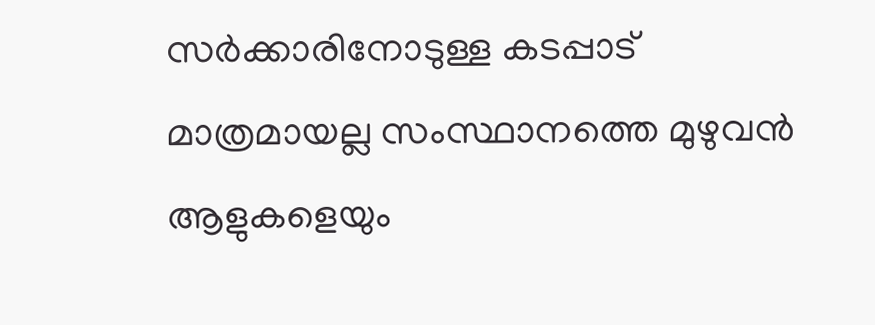സർക്കാരിനോടുള്ള കടപ്പാട് മാത്രമായല്ല സംസ്ഥാനത്തെ മുഴുവൻ ആളുകളെയും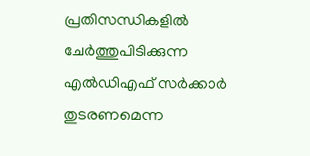പ്രതിസന്ധികളിൽ ചേർത്തുപിടിക്കുന്ന എൽഡിഎഫ് സർക്കാർ തുടരണമെന്ന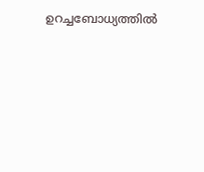ഉറച്ചബോധ്യത്തിൽ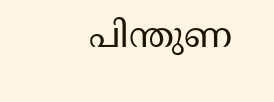പിന്തുണ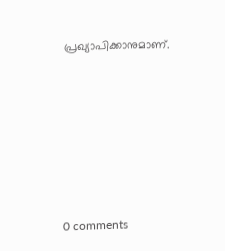പ്രഖ്യാപിക്കാനുമാണ്.










0 comments